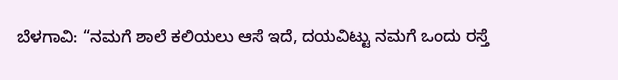ಬೆಳಗಾವಿ: “ನಮಗೆ ಶಾಲೆ ಕಲಿಯಲು ಆಸೆ ಇದೆ, ದಯವಿಟ್ಟು ನಮಗೆ ಒಂದು ರಸ್ತೆ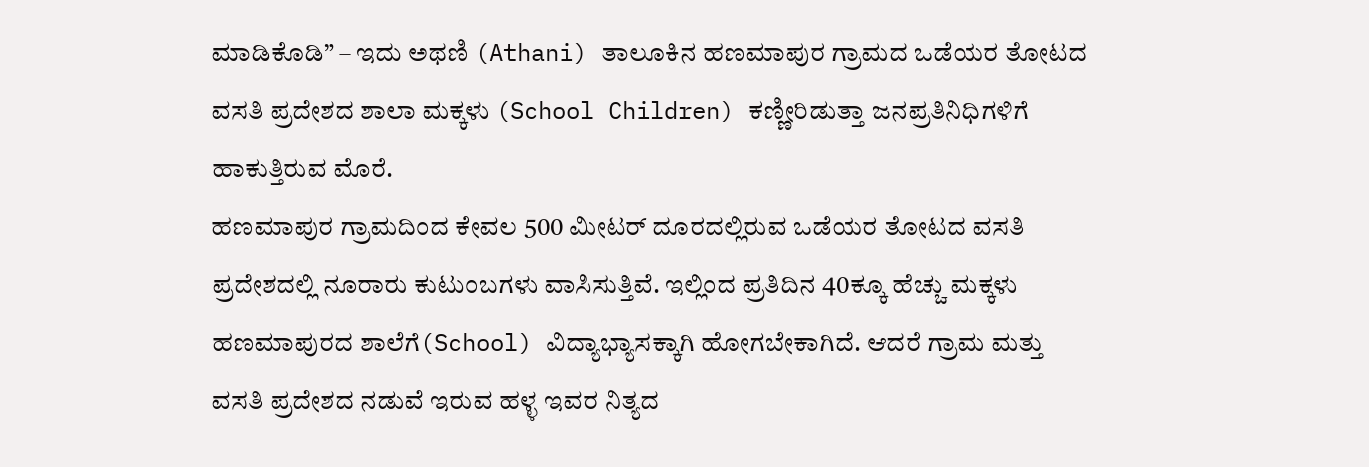ಮಾಡಿಕೊಡಿ” – ಇದು ಅಥಣಿ (Athani) ತಾಲೂಕಿನ ಹಣಮಾಪುರ ಗ್ರಾಮದ ಒಡೆಯರ ತೋಟದ ವಸತಿ ಪ್ರದೇಶದ ಶಾಲಾ ಮಕ್ಕಳು (School Children) ಕಣ್ಣೀರಿಡುತ್ತಾ ಜನಪ್ರತಿನಿಧಿಗಳಿಗೆ ಹಾಕುತ್ತಿರುವ ಮೊರೆ.
ಹಣಮಾಪುರ ಗ್ರಾಮದಿಂದ ಕೇವಲ 500 ಮೀಟರ್ ದೂರದಲ್ಲಿರುವ ಒಡೆಯರ ತೋಟದ ವಸತಿ ಪ್ರದೇಶದಲ್ಲಿ ನೂರಾರು ಕುಟುಂಬಗಳು ವಾಸಿಸುತ್ತಿವೆ. ಇಲ್ಲಿಂದ ಪ್ರತಿದಿನ 40ಕ್ಕೂ ಹೆಚ್ಚು ಮಕ್ಕಳು ಹಣಮಾಪುರದ ಶಾಲೆಗೆ(School) ವಿದ್ಯಾಭ್ಯಾಸಕ್ಕಾಗಿ ಹೋಗಬೇಕಾಗಿದೆ. ಆದರೆ ಗ್ರಾಮ ಮತ್ತು ವಸತಿ ಪ್ರದೇಶದ ನಡುವೆ ಇರುವ ಹಳ್ಳ ಇವರ ನಿತ್ಯದ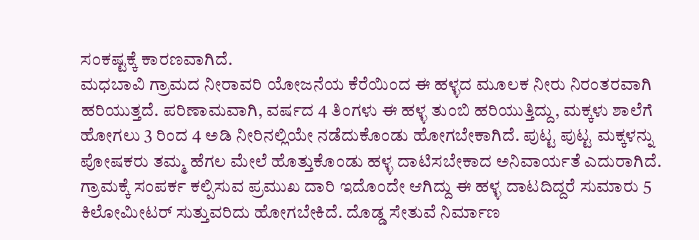ಸಂಕಷ್ಟಕ್ಕೆ ಕಾರಣವಾಗಿದೆ.
ಮಧಬಾವಿ ಗ್ರಾಮದ ನೀರಾವರಿ ಯೋಜನೆಯ ಕೆರೆಯಿಂದ ಈ ಹಳ್ಳದ ಮೂಲಕ ನೀರು ನಿರಂತರವಾಗಿ ಹರಿಯುತ್ತದೆ. ಪರಿಣಾಮವಾಗಿ, ವರ್ಷದ 4 ತಿಂಗಳು ಈ ಹಳ್ಳ ತುಂಬಿ ಹರಿಯುತ್ತಿದ್ದು, ಮಕ್ಕಳು ಶಾಲೆಗೆ ಹೋಗಲು 3 ರಿಂದ 4 ಅಡಿ ನೀರಿನಲ್ಲಿಯೇ ನಡೆದುಕೊಂಡು ಹೋಗಬೇಕಾಗಿದೆ. ಪುಟ್ಟ ಪುಟ್ಟ ಮಕ್ಕಳನ್ನು ಪೋಷಕರು ತಮ್ಮ ಹೆಗಲ ಮೇಲೆ ಹೊತ್ತುಕೊಂಡು ಹಳ್ಳ ದಾಟಿಸಬೇಕಾದ ಅನಿವಾರ್ಯತೆ ಎದುರಾಗಿದೆ.
ಗ್ರಾಮಕ್ಕೆ ಸಂಪರ್ಕ ಕಲ್ಪಿಸುವ ಪ್ರಮುಖ ದಾರಿ ಇದೊಂದೇ ಆಗಿದ್ದು ಈ ಹಳ್ಳ ದಾಟದಿದ್ದರೆ ಸುಮಾರು 5 ಕಿಲೋಮೀಟರ್ ಸುತ್ತುವರಿದು ಹೋಗಬೇಕಿದೆ. ದೊಡ್ಡ ಸೇತುವೆ ನಿರ್ಮಾಣ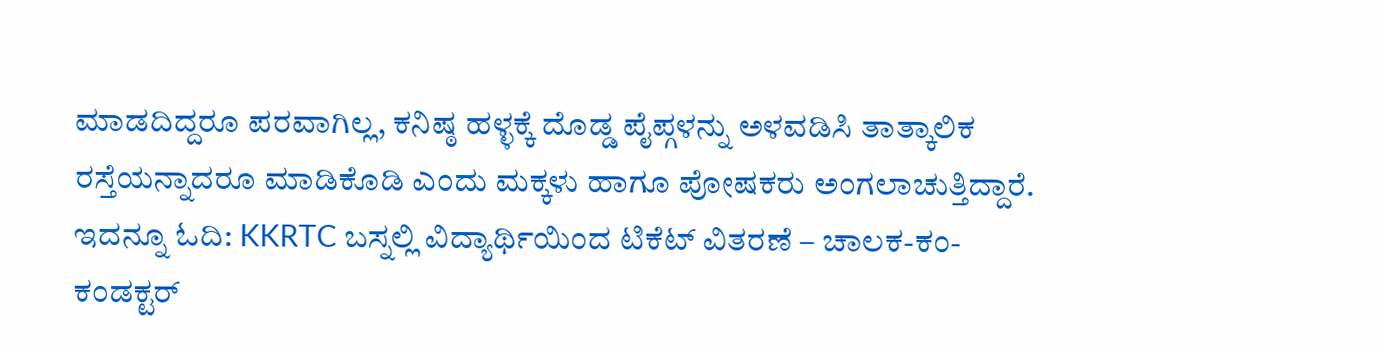ಮಾಡದಿದ್ದರೂ ಪರವಾಗಿಲ್ಲ, ಕನಿಷ್ಠ ಹಳ್ಳಕ್ಕೆ ದೊಡ್ಡ ಪೈಪ್ಗಳನ್ನು ಅಳವಡಿಸಿ ತಾತ್ಕಾಲಿಕ ರಸ್ತೆಯನ್ನಾದರೂ ಮಾಡಿಕೊಡಿ ಎಂದು ಮಕ್ಕಳು ಹಾಗೂ ಪೋಷಕರು ಅಂಗಲಾಚುತ್ತಿದ್ದಾರೆ. ಇದನ್ನೂ ಓದಿ: KKRTC ಬಸ್ನಲ್ಲಿ ವಿದ್ಯಾರ್ಥಿಯಿಂದ ಟಿಕೆಟ್ ವಿತರಣೆ – ಚಾಲಕ-ಕಂ-ಕಂಡಕ್ಟರ್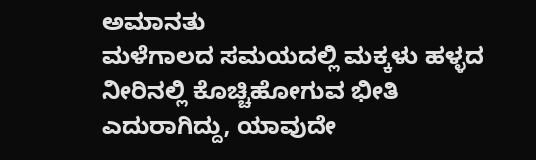ಅಮಾನತು
ಮಳೆಗಾಲದ ಸಮಯದಲ್ಲಿ ಮಕ್ಕಳು ಹಳ್ಳದ ನೀರಿನಲ್ಲಿ ಕೊಚ್ಚಿಹೋಗುವ ಭೀತಿ ಎದುರಾಗಿದ್ದು, ಯಾವುದೇ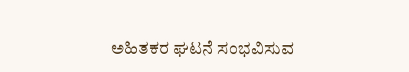ಅಹಿತಕರ ಘಟನೆ ಸಂಭವಿಸುವ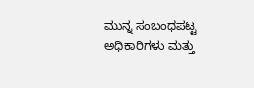ಮುನ್ನ ಸಂಬಂಧಪಟ್ಟ ಅಧಿಕಾರಿಗಳು ಮತ್ತು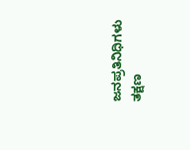ಜನಪ್ರತಿನಿಧಿಗಳು ತಕ್ಷಣ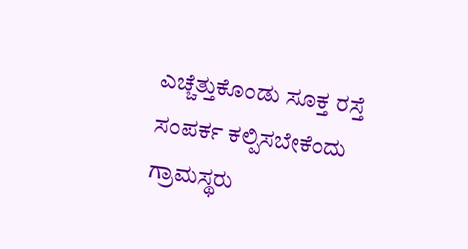ಎಚ್ಚೆತ್ತುಕೊಂಡು ಸೂಕ್ತ ರಸ್ತೆ ಸಂಪರ್ಕ ಕಲ್ಪಿಸಬೇಕೆಂದು ಗ್ರಾಮಸ್ಥರು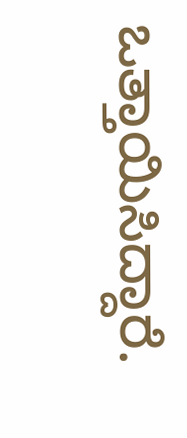ಒತ್ತಾಯಿಸಿದ್ದಾರೆ.